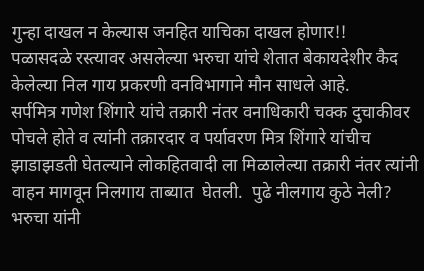गुन्हा दाखल न केल्यास जनहित याचिका दाखल होणार!!
पळासदळे रस्त्यावर असलेल्या भरुचा यांचे शेतात बेकायदेशीर कैद केलेल्या निल गाय प्रकरणी वनविभागाने मौन साधले आहे.
सर्पमित्र गणेश शिंगारे यांचे तक्रारी नंतर वनाधिकारी चक्क दुचाकीवर पोचले होते व त्यांनी तक्रारदार व पर्यावरण मित्र शिंगारे यांचीच झाडाझडती घेतल्याने लोकहितवादी ला मिळालेल्या तक्रारी नंतर त्यांनी वाहन मागवून निलगाय ताब्यात  घेतली.  पुढे नीलगाय कुठे नेली? भरुचा यांनी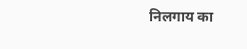निलगाय का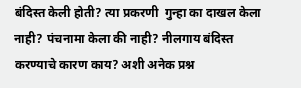बंदिस्त केली होती? त्या प्रकरणी  गुन्हा का दाखल केला नाही? पंचनामा केला की नाही? नीलगाय बंदिस्त करण्याचे कारण काय? अशी अनेक प्रश्न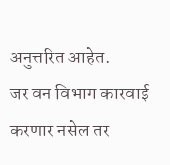अनुत्तरित आहेत.
जर वन विभाग कारवाई करणार नसेल तर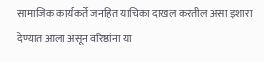सामाजिक कार्यकर्ते जनहित याचिका दाखल करतील असा इशारा देण्यात आला असून वरिष्ठांना या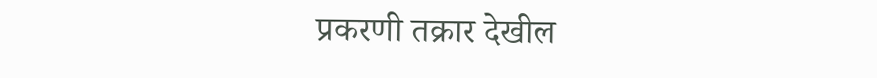प्रकरणी तक्रार देखील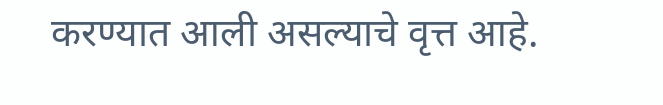करण्यात आली असल्याचे वृत्त आहे.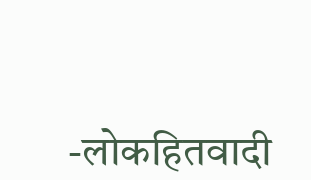-लोकहितवादी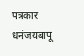पत्रकार
धनंजयबापू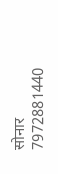सोनार
7972881440